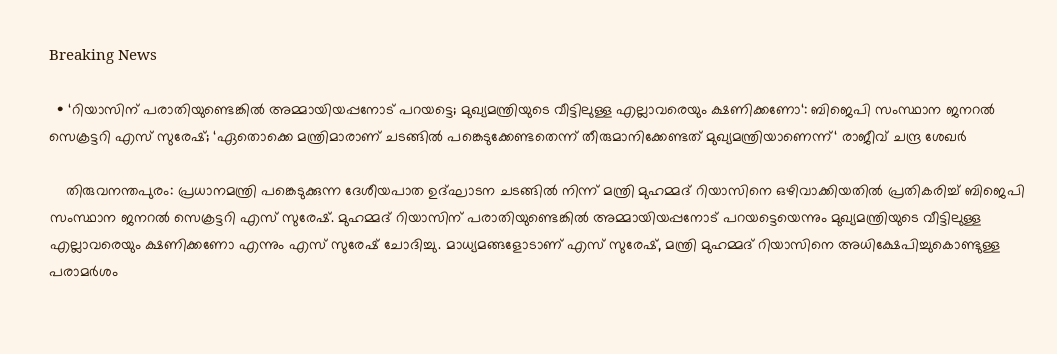Breaking News

  • ‘റിയാസിന് പരാതിയുണ്ടെങ്കിൽ അമ്മായിയപ്പനോട് പറയട്ടെ; മുഖ്യമന്ത്രിയുടെ വീട്ടിലുള്ള എല്ലാവരെയും ക്ഷണിക്കണോ‘: ബിജെപി സംസ്ഥാന ജനറൽ സെക്രട്ടറി എസ് സുരേഷ്; ‘ഏതൊക്കെ മന്ത്രിമാരാണ് ചടങ്ങിൽ പങ്കെടുക്കേണ്ടതെന്ന് തീരുമാനിക്കേണ്ടത് മുഖ്യമന്ത്രിയാണെന്ന്‘ രാജീവ് ചന്ദ്ര ശേഖർ

    തിരുവനന്തപുരം: പ്രധാനമന്ത്രി പങ്കെടുക്കുന്ന ദേശീയപാത ഉദ്ഘാടന ചടങ്ങിൽ നിന്ന് മന്ത്രി മുഹമ്മദ് റിയാസിനെ ഒഴിവാക്കിയതിൽ പ്രതികരിച്ച് ബിജെപി സംസ്ഥാന ജനറൽ സെക്രട്ടറി എസ് സുരേഷ്. മുഹമ്മദ് റിയാസിന് പരാതിയുണ്ടെങ്കിൽ അമ്മായിയപ്പനോട് പറയട്ടെയെന്നും മുഖ്യമന്ത്രിയുടെ വീട്ടിലുള്ള എല്ലാവരെയും ക്ഷണിക്കണോ എന്നും എസ് സുരേഷ് ചോദിച്ചു. മാധ്യമങ്ങളോടാണ് എസ് സുരേഷ്, മന്ത്രി മുഹമ്മദ് റിയാസിനെ അധിക്ഷേപിച്ചുകൊണ്ടുള്ള പരാമർശം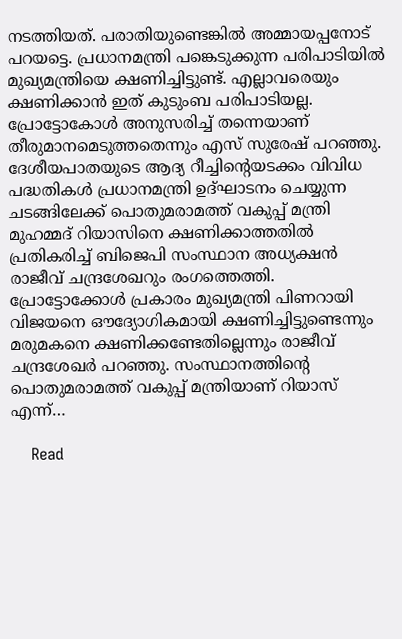നടത്തിയത്. പരാതിയുണ്ടെങ്കിൽ അമ്മായപ്പനോട് പറയട്ടെ. പ്രധാനമന്ത്രി പങ്കെടുക്കുന്ന പരിപാടിയിൽ മുഖ്യമന്ത്രിയെ ക്ഷണിച്ചിട്ടുണ്ട്. എല്ലാവരെയും ക്ഷണിക്കാൻ ഇത് കുടുംബ പരിപാടിയല്ല. പ്രോട്ടോകോൾ അനുസരിച്ച് തന്നെയാണ് തീരുമാനമെടുത്തതെന്നും എസ് സുരേഷ് പറഞ്ഞു. ദേശീയപാതയുടെ ആദ്യ റീച്ചിന്‍റെയടക്കം വിവിധ പദ്ധതികള്‍ പ്രധാനമന്ത്രി ഉദ്ഘാടനം ചെയ്യുന്ന ചടങ്ങിലേക്ക് പൊതുമരാമത്ത് വകുപ്പ് മന്ത്രി മുഹമ്മദ് റിയാസിനെ ക്ഷണിക്കാത്തതിൽ പ്രതികരിച്ച് ബിജെപി സംസ്ഥാന അധ്യക്ഷൻ രാജീവ് ചന്ദ്രശേഖറും രംഗത്തെത്തി. പ്രോട്ടോക്കോള്‍ പ്രകാരം മുഖ്യമന്ത്രി പിണറായി വിജയനെ ഔദ്യോഗികമായി ക്ഷണിച്ചിട്ടുണ്ടെന്നും മരുമകനെ ക്ഷണിക്കണ്ടേതില്ലെന്നും രാജീവ് ചന്ദ്രശേഖര്‍ പറഞ്ഞു. സംസ്ഥാനത്തിന്‍റെ പൊതുമരാമത്ത് വകുപ്പ് മന്ത്രിയാണ് റിയാസ് എന്ന്…

    Read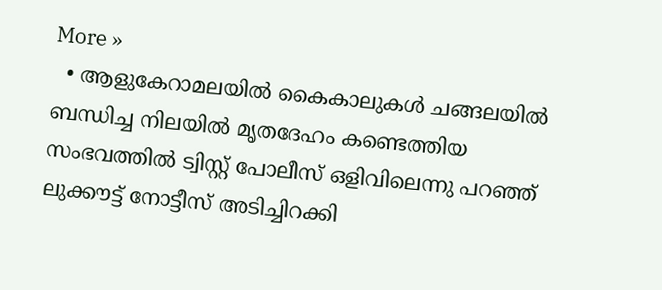More »
  • ആളുകേറാമലയിൽ കൈകാലുകൾ ചങ്ങലയിൽ ബന്ധിച്ച നിലയിൽ മൃതദേഹം കണ്ടെത്തിയ സംഭവത്തിൽ ട്വിസ്റ്റ് പോലീസ് ഒളിവിലെന്നു പറഞ്ഞ് ലുക്കൗട്ട് നോട്ടീസ് അടിച്ചിറക്കി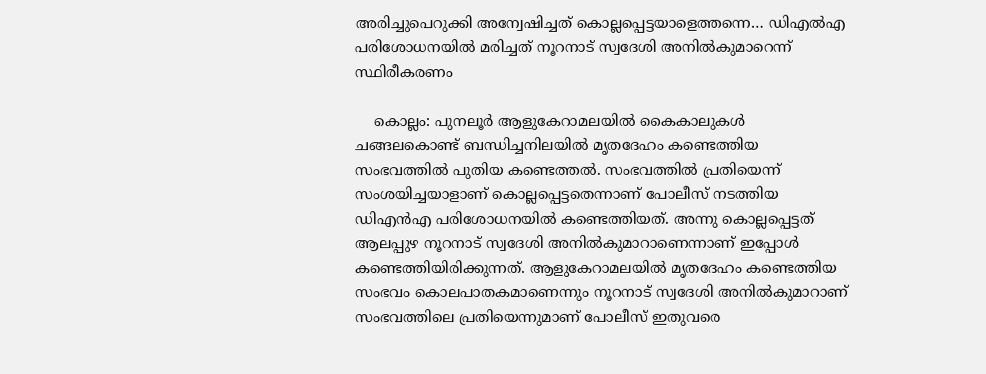അരിച്ചുപെറുക്കി അന്വേഷിച്ചത് കൊല്ലപ്പെട്ടയാളെത്തന്നെ… ഡിഎൽഎ പരിശോധനയിൽ മരിച്ചത് നൂറനാട് സ്വദേശി അനിൽകുമാറെന്ന് സ്ഥിരീകരണം

    കൊല്ലം: പുനലൂർ ആളുകേറാമലയിൽ കൈകാലുകൾ ചങ്ങലകൊണ്ട് ബന്ധിച്ചനിലയിൽ മൃതദേഹം കണ്ടെത്തിയ സംഭവത്തിൽ പുതിയ കണ്ടെത്തൽ. സംഭവത്തിൽ പ്രതിയെന്ന് സംശയിച്ചയാളാണ് കൊല്ലപ്പെട്ടതെന്നാണ് പോലീസ് നടത്തിയ ഡിഎൻഎ പരിശോധനയിൽ കണ്ടെത്തിയത്. അന്നു കൊല്ലപ്പെട്ടത് ആലപ്പുഴ നൂറനാട് സ്വദേശി അനിൽകുമാറാണെന്നാണ് ഇപ്പോൾ കണ്ടെത്തിയിരിക്കുന്നത്. ആളുകേറാമലയിൽ മൃതദേഹം കണ്ടെത്തിയ സംഭവം കൊലപാതകമാണെന്നും നൂറനാട് സ്വദേശി അനിൽകുമാറാണ് സംഭവത്തിലെ പ്രതിയെന്നുമാണ് പോലീസ് ഇതുവരെ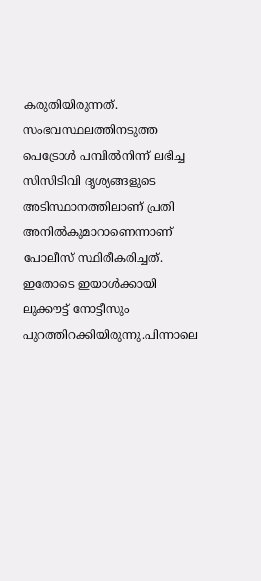കരുതിയിരുന്നത്. സംഭവസ്ഥലത്തിനടുത്ത പെട്രോൾ പമ്പിൽനിന്ന് ലഭിച്ച സിസിടിവി ദൃശ്യങ്ങളുടെ അടിസ്ഥാനത്തിലാണ് പ്രതി അനിൽകുമാറാണെന്നാണ് പോലീസ് സ്ഥിരീകരിച്ചത്. ഇതോടെ ഇയാൾക്കായി ലുക്കൗട്ട് നോട്ടീസും പുറത്തിറക്കിയിരുന്നു.പിന്നാലെ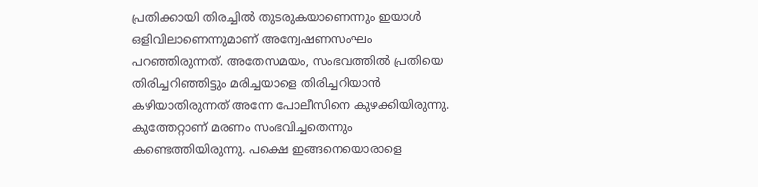പ്രതിക്കായി തിരച്ചിൽ തുടരുകയാണെന്നും ഇയാൾ ഒളിവിലാണെന്നുമാണ് അന്വേഷണസംഘം പറഞ്ഞിരുന്നത്. അതേസമയം, സംഭവത്തിൽ പ്രതിയെ തിരിച്ചറിഞ്ഞിട്ടും മരിച്ചയാളെ തിരിച്ചറിയാൻ കഴിയാതിരുന്നത് അന്നേ പോലീസിനെ കുഴക്കിയിരുന്നു. കുത്തേറ്റാണ് മരണം സംഭവിച്ചതെന്നും കണ്ടെത്തിയിരുന്നു. പക്ഷെ ഇങ്ങനെയൊരാളെ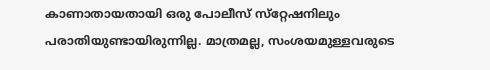കാണാതായതായി ഒരു പോലീസ് സ്‌റ്റേഷനിലും പരാതിയുണ്ടായിരുന്നില്ല. മാത്രമല്ല, സംശയമുള്ളവരുടെ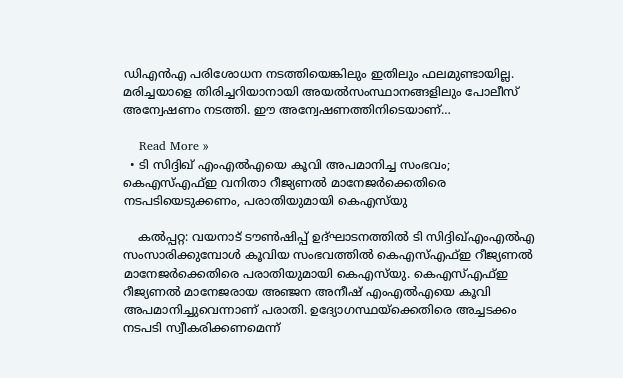ഡിഎൻഎ പരിശോധന നടത്തിയെങ്കിലും ഇതിലും ഫലമുണ്ടായില്ല. മരിച്ചയാളെ തിരിച്ചറിയാനായി അയൽസംസ്ഥാനങ്ങളിലും പോലീസ് അന്വേഷണം നടത്തി. ഈ അന്വേഷണത്തിനിടെയാണ്…

    Read More »
  • ടി സിദ്ദിഖ് എംഎൽഎയെ കൂവി അപമാനിച്ച സംഭവം; കെഎസ്‍എഫ്ഇ വനിതാ റീജ്യണൽ മാനേജര്‍ക്കെതിരെ നടപടിയെടുക്കണം, പരാതിയുമായി കെഎസ്‍യു

    കല്‍പ്പറ്റ: വയനാട് ടൗൺഷിപ്പ് ഉദ്ഘാടനത്തിൽ ടി സിദ്ദിഖ്എംഎൽഎ സംസാരിക്കുമ്പോൾ കൂവിയ സംഭവത്തിൽ കെഎസ്എഫ്ഇ റീജ്യണൽ മാനേജർക്കെതിരെ പരാതിയുമായി കെഎസ്‍യു. കെഎസ്എഫ്ഇ റീജ്യണൽ മാനേജരായ അഞ്ജന അനീഷ് എംഎൽഎയെ കൂവി അപമാനിച്ചുവെന്നാണ് പരാതി. ഉദ്യോഗസ്ഥയ്ക്കെതിരെ അച്ചടക്കം നടപടി സ്വീകരിക്കണമെന്ന്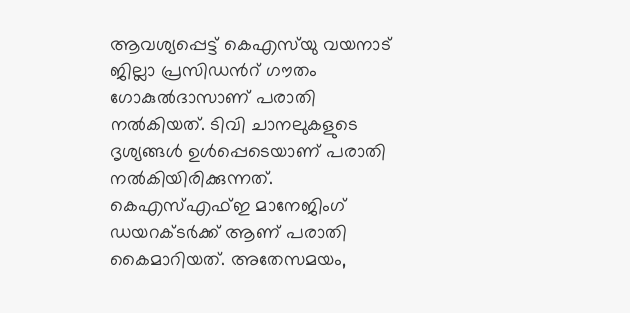ആവശ്യപ്പെട്ട് കെഎസ്‌യു വയനാട് ജില്ലാ പ്രസിഡൻറ് ഗൗതം ഗോകുൽദാസാണ് പരാതി നൽകിയത്. ടിവി ചാനലുകളുടെ ദൃശ്യങ്ങൾ ഉൾപ്പെടെയാണ് പരാതി നൽകിയിരിക്കുന്നത്. കെഎസ്എഫ്ഇ മാനേജിംഗ് ഡയറക്ടർക്ക് ആണ് പരാതി കൈമാറിയത്. അതേസമയം,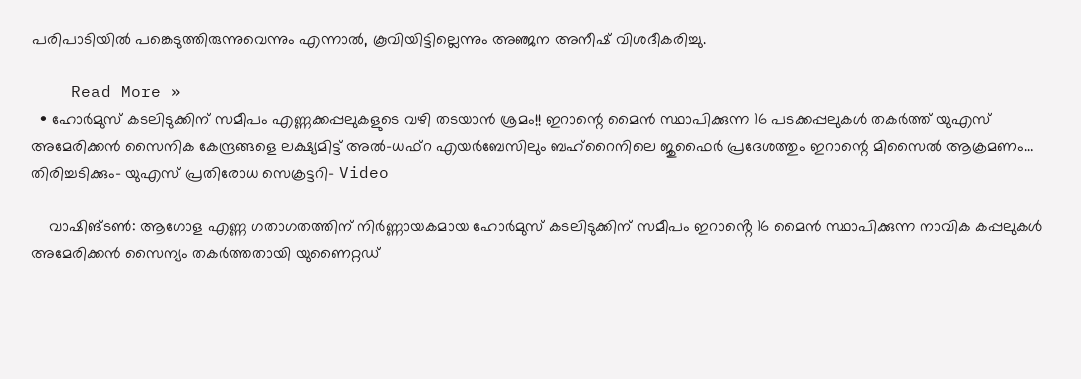പരിപാടിയിൽ പങ്കെടുത്തിരുന്നുവെന്നും എന്നാൽ, കൂവിയിട്ടില്ലെന്നും അഞ്ജന അനീഷ് വിശദീകരിച്ചു.

    Read More »
  • ഹോർമുസ് കടലിടുക്കിന് സമീപം എണ്ണക്കപ്പലുകളുടെ വഴി തടയാൻ ശ്രമം!! ഇറാന്റെ മൈൻ സ്ഥാപിക്കുന്ന 16 പടക്കപ്പലുകൾ തകർത്ത് യുഎസ് അമേരിക്കൻ സൈനിക കേന്ദ്രങ്ങളെ ലക്ഷ്യമിട്ട് അൽ-ധഫ്റ എയർബേസിലും ബഹ്റൈനിലെ ജുഫൈർ പ്രദേശത്തും ഇറാന്റെ മിസൈൽ ആക്രമണം… തിരിച്ചടിക്കും- യുഎസ് പ്രതിരോധ സെക്രട്ടറി- Video

    വാഷിങ്ടൺ: ആഗോള എണ്ണ ഗതാഗതത്തിന് നിർണ്ണായകമായ ഹോർമുസ് കടലിടുക്കിന് സമീപം ഇറാൻ്റെ 16 മൈൻ സ്ഥാപിക്കുന്ന നാവിക കപ്പലുകൾ അമേരിക്കൻ സൈന്യം തകർത്തതായി യുണൈറ്റഡ്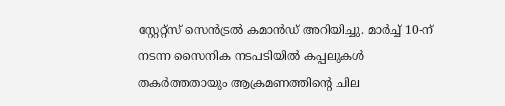സ്റ്റേറ്റ്സ് സെൻട്രൽ കമാൻഡ് അറിയിച്ചു. മാർച്ച് 10-ന് നടന്ന സൈനിക നടപടിയിൽ കപ്പലുകൾ തകർത്തതായും ആക്രമണത്തിൻ്റെ ചില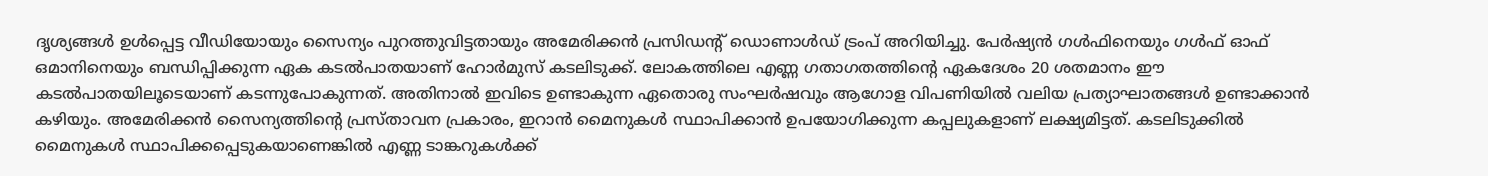ദൃശ്യങ്ങൾ ഉൾപ്പെട്ട വീഡിയോയും സൈന്യം പുറത്തുവിട്ടതായും അമേരിക്കൻ പ്രസിഡന്റ് ഡൊണാൾഡ് ട്രംപ് അറിയിച്ചു. പേർഷ്യൻ ഗൾഫിനെയും ഗൾഫ് ഓഫ് ഒമാനിനെയും ബന്ധിപ്പിക്കുന്ന ഏക കടൽപാതയാണ് ഹോർമുസ് കടലിടുക്ക്. ലോകത്തിലെ എണ്ണ ഗതാഗതത്തിൻ്റെ ഏകദേശം 20 ശതമാനം ഈ കടൽപാതയിലൂടെയാണ് കടന്നുപോകുന്നത്. അതിനാൽ ഇവിടെ ഉണ്ടാകുന്ന ഏതൊരു സംഘർഷവും ആഗോള വിപണിയിൽ വലിയ പ്രത്യാഘാതങ്ങൾ ഉണ്ടാക്കാൻ കഴിയും. അമേരിക്കൻ സൈന്യത്തിൻ്റെ പ്രസ്താവന പ്രകാരം, ഇറാൻ മൈനുകൾ സ്ഥാപിക്കാൻ ഉപയോഗിക്കുന്ന കപ്പലുകളാണ് ലക്ഷ്യമിട്ടത്. കടലിടുക്കിൽ മൈനുകൾ സ്ഥാപിക്കപ്പെടുകയാണെങ്കിൽ എണ്ണ ടാങ്കറുകൾക്ക്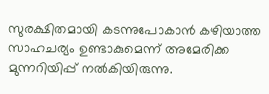സുരക്ഷിതമായി കടന്നുപോകാൻ കഴിയാത്ത സാഹചര്യം ഉണ്ടാകുമെന്ന് അമേരിക്ക മുന്നറിയിപ്പ് നൽകിയിരുന്നു.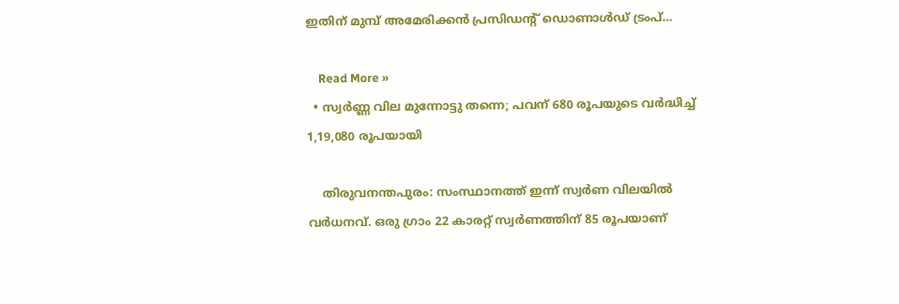ഇതിന് മുമ്പ് അമേരിക്കൻ പ്രസിഡൻ്റ് ഡൊണാൾഡ് ട്രംപ്…

    Read More »
  • സ്വർണ്ണ വില മുന്നോട്ടു തന്നെ; പവന് 680 രൂപയുടെ വർദ്ധിച്ച് 1,19,080 രൂപയായി

    തിരുവനന്തപുരം: സംസ്ഥാനത്ത് ഇന്ന് സ്വർണ വിലയിൽ വർധനവ്. ഒരു ഗ്രാം 22 കാരറ്റ് സ്വർണത്തിന് 85 രൂപയാണ്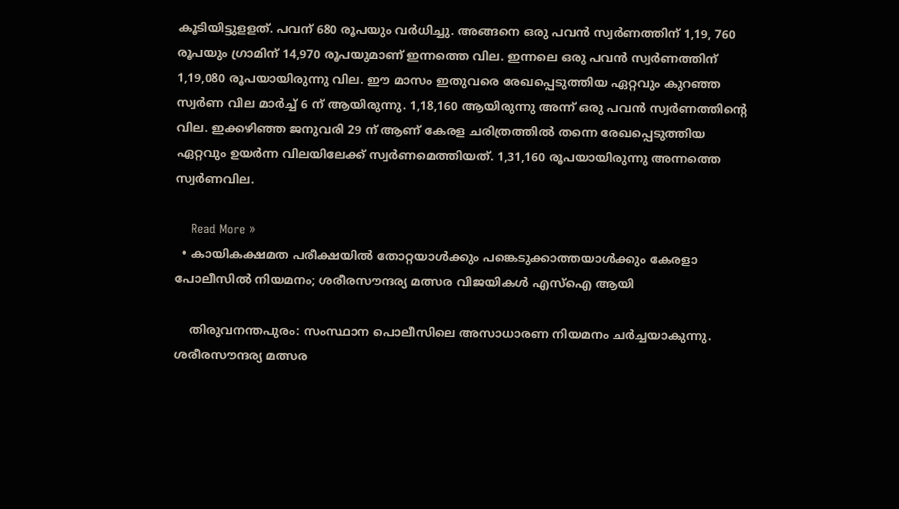കൂടിയിട്ടുളളത്. പവന് 680 രൂപയും വർധിച്ചു. അങ്ങനെ ഒരു പവൻ സ്വർണത്തിന് 1,19, 760 രൂപയും ഗ്രാമിന് 14,970 രൂപയുമാണ് ഇന്നത്തെ വില. ഇന്നലെ ഒരു പവൻ സ്വർണത്തിന് 1,19,080 രൂപയായിരുന്നു വില. ഈ മാസം ഇതുവരെ രേഖപ്പെടുത്തിയ ഏറ്റവും കുറഞ്ഞ സ്വർണ വില മാർച്ച് 6 ന് ആയിരുന്നു. 1,18,160 ആയിരുന്നു അന്ന് ഒരു പവൻ സ്വർണത്തിന്റെ വില. ഇക്കഴിഞ്ഞ ജനുവരി 29 ന് ആണ് കേരള ചരിത്രത്തിൽ തന്നെ രേഖപ്പെടുത്തിയ ഏറ്റവും ഉയർന്ന വിലയിലേക്ക് സ്വർണമെത്തിയത്. 1,31,160 രൂപയായിരുന്നു അന്നത്തെ സ്വർണവില.

    Read More »
  • കായികക്ഷമത പരീക്ഷയിൽ തോറ്റയാൾക്കും പങ്കെടുക്കാത്തയാൾക്കും കേരളാ പോലീസിൽ നിയമനം; ശരീരസൗന്ദര്യ മത്സര വിജയികൾ എസ്ഐ ആയി

    തിരുവനന്തപുരം: സംസ്ഥാന പൊലീസിലെ അസാധാരണ നിയമനം ചർച്ചയാകുന്നു. ശരീരസൗന്ദര്യ മത്സര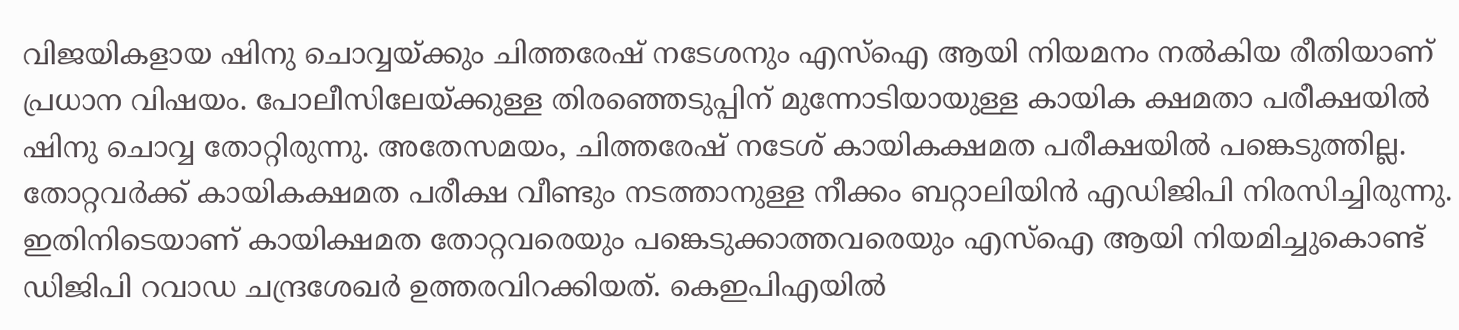വിജയികളായ ഷിനു ചൊവ്വയ്ക്കും ചിത്തരേഷ് നടേശനും എസ്ഐ ആയി നിയമനം നൽകിയ രീതിയാണ് പ്രധാന വിഷയം. പോലീസിലേയ്ക്കുള്ള തിരഞ്ഞെടുപ്പിന് മുന്നോടിയായുള്ള കായിക ക്ഷമതാ പരീക്ഷയിൽ ഷിനു ചൊവ്വ തോറ്റിരുന്നു. അതേസമയം, ചിത്തരേഷ് നടേശ് കായികക്ഷമത പരീക്ഷയിൽ പങ്കെടുത്തില്ല. തോറ്റവര്‍ക്ക് കായികക്ഷമത പരീക്ഷ വീണ്ടും നടത്താനുള്ള നീക്കം ബറ്റാലിയിൻ എഡിജിപി നിരസിച്ചിരുന്നു. ഇതിനിടെയാണ് കായിക്ഷമത തോറ്റവരെയും പങ്കെടുക്കാത്തവരെയും എസ്ഐ ആയി നിയമിച്ചുകൊണ്ട് ഡിജിപി റവാഡ ചന്ദ്രശേഖര്‍ ഉത്തരവിറക്കിയത്. കെഇപിഎയിൽ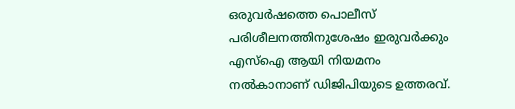ഒരുവര്‍ഷത്തെ പൊലീസ് പരിശീലനത്തിനുശേഷം ഇരുവര്‍ക്കും എസ്ഐ ആയി നിയമനം നൽകാനാണ് ഡിജിപിയുടെ ഉത്തരവ്.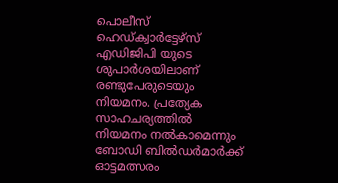പൊലീസ് ഹെഡ്ക്വാര്‍ട്ടേഴ്സ് എഡിജിപി യുടെ ശുപാര്‍ശയിലാണ് രണ്ടുപേരുടെയും നിയമനം. പ്രത്യേക സാഹചര്യത്തിൽ നിയമനം നൽകാമെന്നും ബോഡി ബിൽഡര്‍മാര്‍ക്ക് ഓട്ടമത്സരം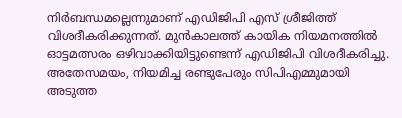നിര്‍ബന്ധമല്ലെന്നുമാണ് എഡിജിപി എസ് ശ്രീജിത്ത് വിശദീകരിക്കുന്നത്. മുൻകാലത്ത് കായിക നിയമനത്തിൽ ഓട്ടമത്സരം ഒഴിവാക്കിയിട്ടുണ്ടെന്ന് എഡിജിപി വിശദീകരിച്ചു. അതേസമയം, നിയമിച്ച രണ്ടുപേരും സിപിഎമ്മുമായി അടുത്ത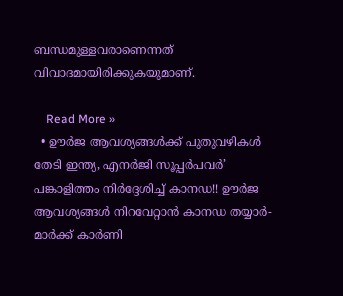ബന്ധമുള്ളവരാണെന്നത് വിവാദമായിരിക്കുകയുമാണ്.

    Read More »
  • ഊർജ ആവശ്യങ്ങൾക്ക് പുതുവഴികൾ തേടി ഇന്ത്യ, എനർജി സൂപ്പർപവർ’ പങ്കാളിത്തം നിർദ്ദേശിച്ച് കാനഡ!! ഊർജ ആവശ്യങ്ങൾ നിറവേറ്റാൻ കാനഡ തയ്യാർ- മാർക്ക് കാർണി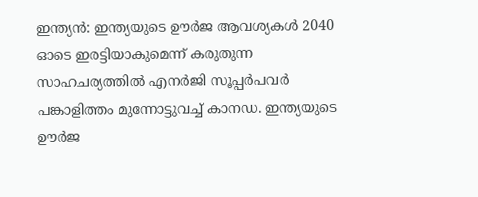ഇന്ത്യൻ: ഇന്ത്യയുടെ ഊർജ ആവശ്യകൾ 2040 ഓടെ ഇരട്ടിയാകുമെന്ന് കരുതുന്ന സാഹചര്യത്തിൽ എനർജി സൂപ്പർപവർ പങ്കാളിത്തം മുന്നോട്ടുവച്ച് കാനഡ. ഇന്ത്യയുടെ ഊർജ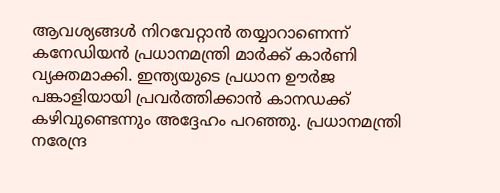ആവശ്യങ്ങൾ നിറവേറ്റാൻ തയ്യാറാണെന്ന് കനേഡിയൻ പ്രധാനമന്ത്രി മാർക്ക് കാർണി വ്യക്തമാക്കി. ഇന്ത്യയുടെ പ്രധാന ഊർജ പങ്കാളിയായി പ്രവർത്തിക്കാൻ കാനഡക്ക് കഴിവുണ്ടെന്നും അദ്ദേഹം പറഞ്ഞു. പ്രധാനമന്ത്രി നരേന്ദ്ര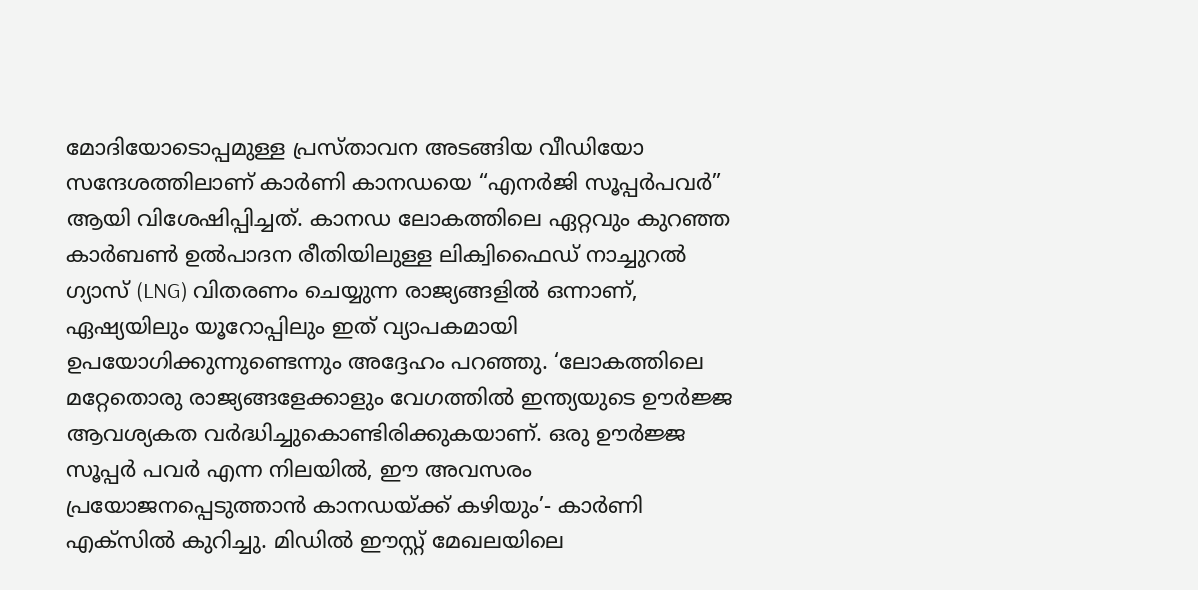മോദിയോടൊപ്പമുള്ള പ്രസ്താവന അടങ്ങിയ വീഡിയോ സന്ദേശത്തിലാണ് കാർണി കാനഡയെ “എനർജി സൂപ്പർപവർ” ആയി വിശേഷിപ്പിച്ചത്. കാനഡ ലോകത്തിലെ ഏറ്റവും കുറഞ്ഞ കാർബൺ ഉൽപാദന രീതിയിലുള്ള ലിക്വിഫൈഡ് നാച്ചുറൽ ഗ്യാസ് (LNG) വിതരണം ചെയ്യുന്ന രാജ്യങ്ങളിൽ ഒന്നാണ്, ഏഷ്യയിലും യൂറോപ്പിലും ഇത് വ്യാപകമായി ഉപയോഗിക്കുന്നുണ്ടെന്നും അദ്ദേഹം പറഞ്ഞു. ‘ലോകത്തിലെ മറ്റേതൊരു രാജ്യങ്ങളേക്കാളും വേഗത്തിൽ ഇന്ത്യയുടെ ഊർജ്ജ ആവശ്യകത വർദ്ധിച്ചുകൊണ്ടിരിക്കുകയാണ്. ഒരു ഊർജ്ജ സൂപ്പർ പവർ എന്ന നിലയിൽ, ഈ അവസരം പ്രയോജനപ്പെടുത്താൻ കാനഡയ്ക്ക് കഴിയും’- കാർണി എക്സിൽ കുറിച്ചു. മിഡിൽ ഈസ്റ്റ് മേഖലയിലെ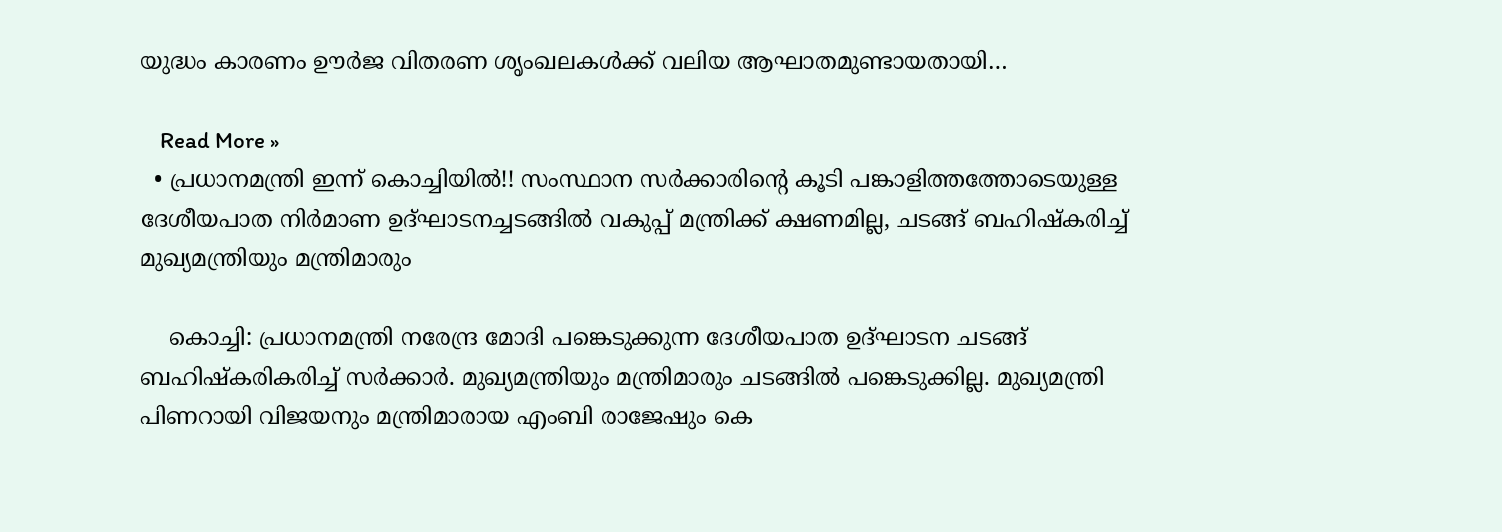യുദ്ധം കാരണം ഊർജ വിതരണ ശൃംഖലകൾക്ക് വലിയ ആഘാതമുണ്ടായതായി…

    Read More »
  • പ്രധാനമന്ത്രി ഇന്ന് കൊച്ചിയിൽ!! സംസ്ഥാന സർക്കാരിന്റെ കൂടി പങ്കാളിത്തത്തോടെയുള്ള ദേശീയപാത നിർമാണ ഉദ്ഘാടനച്ചടങ്ങിൽ വകുപ്പ് മന്ത്രിക്ക് ക്ഷണമില്ല, ചടങ്ങ് ബഹിഷ്കരിച്ച് മുഖ്യമന്ത്രിയും മന്ത്രിമാരും

    കൊച്ചി: പ്രധാനമന്ത്രി നരേന്ദ്ര മോദി പങ്കെടുക്കുന്ന ദേശീയപാത ഉദ്ഘാടന ചടങ്ങ് ബഹിഷ്കരികരിച്ച് സർക്കാർ. മുഖ്യമന്ത്രിയും മന്ത്രിമാരും ചടങ്ങിൽ പങ്കെടുക്കില്ല. മുഖ്യമന്ത്രി പിണറായി വിജയനും മന്ത്രിമാരായ എംബി രാജേഷും കെ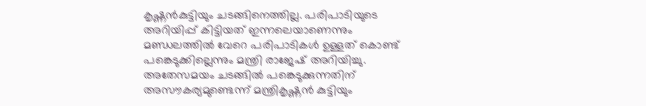കൃഷ്ണൻകുട്ടിയും ചടങ്ങിനെത്തില്ല. പരിപാടിയുടെ അറിയിപ്പ് കിട്ടിയത് ഇന്നലെയാണെന്നും മണ്ഡലത്തിൽ വേറെ പരിപാടികൾ ഉള്ളത് കൊണ്ട് പങ്കെടുക്കില്ലെന്നും മന്ത്രി രാജേഷ് അറിയിച്ചു. അതേസമയം ചടങ്ങിൽ പങ്കെടുക്കുന്നതിന് അസൗകര്യമുണ്ടെന്ന് മന്ത്രികൃഷ്ണൻ കുട്ടിയും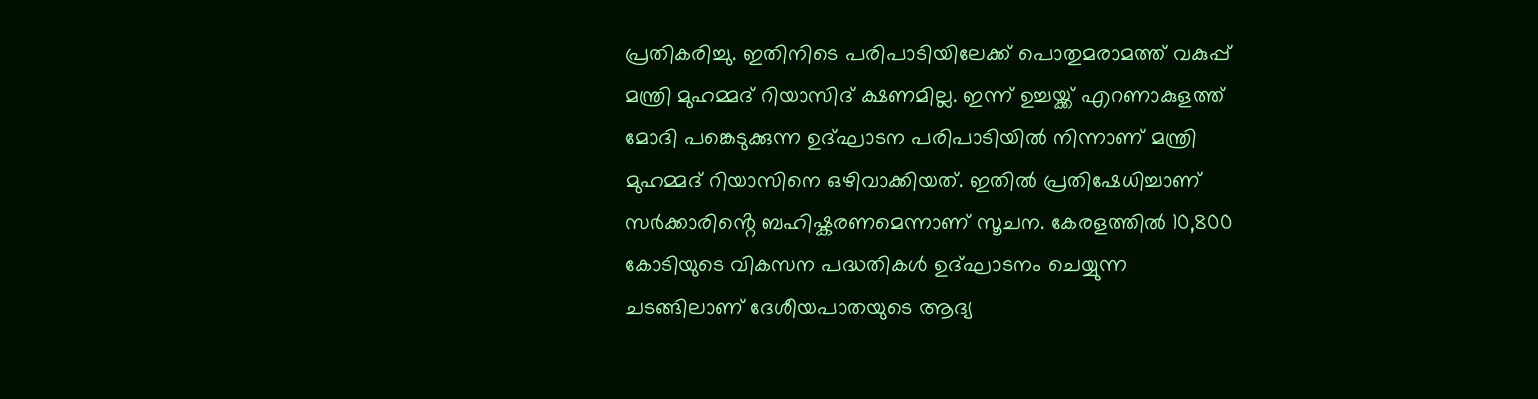പ്രതികരിച്ചു. ഇതിനിടെ പരിപാടിയിലേക്ക് പൊതുമരാമത്ത് വകുപ്പ് മന്ത്രി മുഹമ്മദ് റിയാസിദ് ക്ഷണമില്ല. ഇന്ന് ഉച്ചയ്ക്ക് എറണാകുളത്ത് മോദി പങ്കെടുക്കുന്ന ഉദ്ഘാടന പരിപാടിയിൽ നിന്നാണ് മന്ത്രി മുഹമ്മദ് റിയാസിനെ ഒഴിവാക്കിയത്. ഇതിൽ പ്രതിഷേധിച്ചാണ് സർക്കാരിൻ്റെ ബഹിഷ്കരണമെന്നാണ് സൂചന. കേരളത്തിൽ 10,800 കോടിയുടെ വികസന പദ്ധതികൾ ഉദ്ഘാടനം ചെയ്യുന്ന ചടങ്ങിലാണ് ദേശീയപാതയുടെ ആദ്യ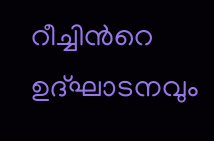റീച്ചിൻറെ ഉദ്ഘാടനവും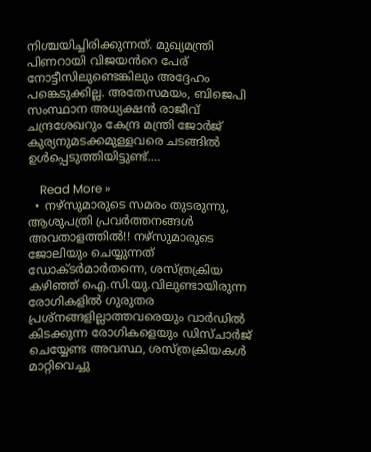നിശ്ചയിച്ചിരിക്കുന്നത്. മുഖ്യമന്ത്രി പിണറായി വിജയൻറെ പേര് നോട്ടീസിലുണ്ടെങ്കിലും അദ്ദേഹം പങ്കെടുക്കില്ല. അതേസമയം, ബിജെപി സംസ്ഥാന അധ്യക്ഷൻ രാജീവ് ചന്ദ്രശേഖറും കേന്ദ്ര മന്ത്രി ജോർജ് കുര്യനുമടക്കമുള്ളവരെ ചടങ്ങിൽ ഉൾപ്പെടുത്തിയിട്ടുണ്ട്.…

    Read More »
  • നഴ്സുമാരുടെ സമരം തുടരുന്നു, ആശുപത്രി പ്രവർത്തനങ്ങൾ അവതാളത്തിൽ!! നഴ്സുമാരുടെ ജോലിയും ചെയ്യുന്നത് ഡോക്ടർമാർതന്നെ, ശസ്ത്രക്രിയ കഴിഞ്ഞ് ഐ.സി.യു.വിലുണ്ടായിരുന്ന രോഗികളിൽ ഗുരുതര പ്രശ്‌നങ്ങളില്ലാത്തവരെയും വാർ‍ഡിൽ കിടക്കുന്ന രോഗികളെയും ഡിസ്ചാർജ് ചെയ്യേണ്ട അവസ്ഥ, ശസ്ത്രക്രിയകൾ മാറ്റിവെച്ചു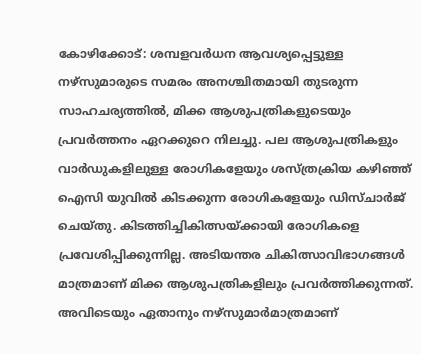കോഴിക്കോട്: ശമ്പളവർധന ആവശ്യപ്പെട്ടുള്ള നഴ്സുമാരുടെ സമരം അനശ്ചിതമായി തുടരുന്ന സാഹചര്യത്തിൽ, മിക്ക ആശുപത്രികളുടെയും പ്രവർത്തനം ഏറക്കുറെ നിലച്ചു. പല ആശുപത്രികളും വാർഡുകളിലുള്ള രോഗികളേയും ശസ്ത്രക്രിയ കഴിഞ്ഞ് ഐസി യുവിൽ കിടക്കുന്ന രോഗികളേയും ഡിസ്ചാർജ് ചെയ്തു. കിടത്തിച്ചികിത്സയ്ക്കായി രോഗികളെ പ്രവേശിപ്പിക്കുന്നില്ല. അടിയന്തര ചികിത്സാവിഭാഗങ്ങൾ മാത്രമാണ് മിക്ക ആശുപത്രികളിലും പ്രവർത്തിക്കുന്നത്. അവിടെയും ഏതാനും നഴ്സുമാർമാത്രമാണ്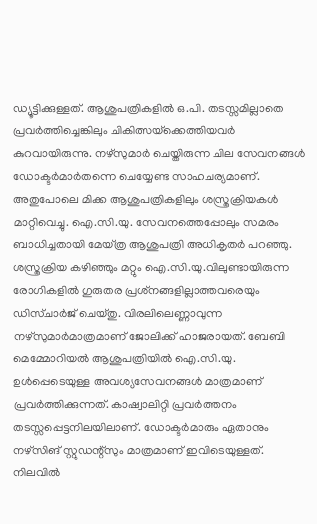ഡ്യൂട്ടിക്കുള്ളത്. ആശുപത്രികളിൽ ഒ.പി. തടസ്സമില്ലാതെ പ്രവർത്തിച്ചെങ്കിലും ചികിത്സയ്‌ക്കെത്തിയവർ കുറവായിരുന്നു. നഴ്സുമാർ ചെയ്തിരുന്ന ചില സേവനങ്ങൾ ഡോക്ടർമാർതന്നെ ചെയ്യേണ്ട സാഹചര്യമാണ്. അതുപോലെ മിക്ക ആശുപത്രികളിലും ശസ്ത്രക്രിയകൾ മാറ്റിവെച്ചു. ഐ.സി.യു. സേവനത്തെപ്പോലും സമരം ബാധിച്ചതായി മേയ്ത്ര ആശുപത്രി അധികൃതർ പറഞ്ഞു. ശസ്ത്രക്രിയ കഴിഞ്ഞും മറ്റും ഐ.സി.യു.വിലുണ്ടായിരുന്ന രോഗികളിൽ ഗുരുതര പ്രശ്‌നങ്ങളില്ലാത്തവരെയും ഡിസ്ചാർജ് ചെയ്തു. വിരലിലെണ്ണാവുന്ന നഴ്സുമാർമാത്രമാണ് ജോലിക്ക് ഹാജരായത്. ബേബി മെമ്മോറിയൽ ആശുപത്രിയിൽ ഐ.സി.യു. ഉൾപ്പെടെയുള്ള അവശ്യസേവനങ്ങൾ മാത്രമാണ് പ്രവർത്തിക്കുന്നത്. കാഷ്വാലിറ്റി പ്രവർത്തനം തടസ്സപ്പെട്ടനിലയിലാണ്. ഡോക്ടർമാരും ഏതാനും നഴ്‌സിങ് സ്റ്റുഡന്റ്സും മാത്രമാണ് ഇവിടെയുള്ളത്. നിലവിൽ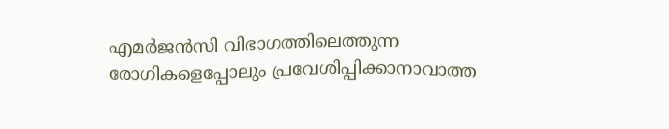എമർജൻസി വിഭാഗത്തിലെത്തുന്ന രോഗികളെപ്പോലും പ്രവേശിപ്പിക്കാനാവാത്ത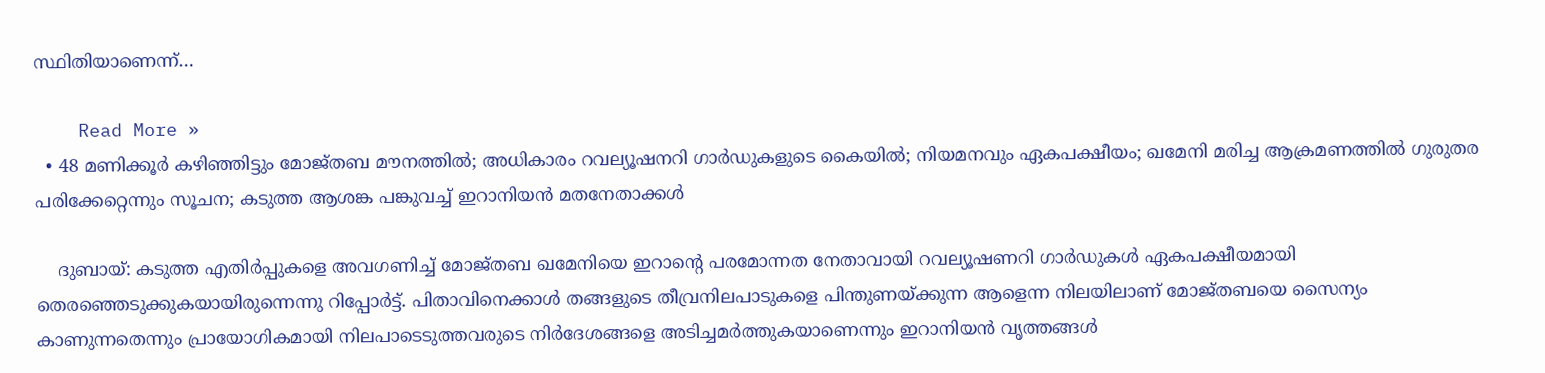സ്ഥിതിയാണെന്ന്…

    Read More »
  • 48 മണിക്കൂര്‍ കഴിഞ്ഞിട്ടും മോജ്തബ മൗനത്തില്‍; അധികാരം റവല്യൂഷനറി ഗാര്‍ഡുകളുടെ കൈയില്‍; നിയമനവും ഏകപക്ഷീയം; ഖമേനി മരിച്ച ആക്രമണത്തില്‍ ഗുരുതര പരിക്കേറ്റെന്നും സൂചന; കടുത്ത ആശങ്ക പങ്കുവച്ച് ഇറാനിയന്‍ മതനേതാക്കള്‍

    ദുബായ്: കടുത്ത എതിര്‍പ്പുകളെ അവഗണിച്ച് മോജ്തബ ഖമേനിയെ ഇറാന്റെ പരമോന്നത നേതാവായി റവല്യൂഷണറി ഗാര്‍ഡുകള്‍ ഏകപക്ഷീയമായി തെരഞ്ഞെടുക്കുകയായിരുന്നെന്നു റിപ്പോര്‍ട്ട്. പിതാവിനെക്കാള്‍ തങ്ങളുടെ തീവ്രനിലപാടുകളെ പിന്തുണയ്ക്കുന്ന ആളെന്ന നിലയിലാണ് മോജ്തബയെ സൈന്യം കാണുന്നതെന്നും പ്രായോഗികമായി നിലപാടെടുത്തവരുടെ നിര്‍ദേശങ്ങളെ അടിച്ചമര്‍ത്തുകയാണെന്നും ഇറാനിയന്‍ വൃത്തങ്ങള്‍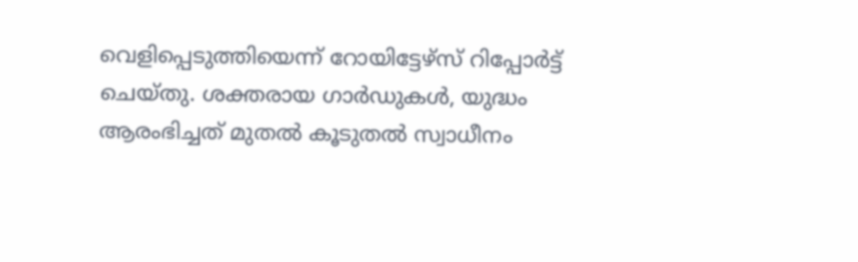വെളിപ്പെടുത്തിയെന്ന് റോയിട്ടേഴ്‌സ് റിപ്പോര്‍ട്ട് ചെയ്തു. ശക്തരായ ഗാര്‍ഡുകള്‍, യുദ്ധം ആരംഭിച്ചത് മുതല്‍ കൂടുതല്‍ സ്വാധീനം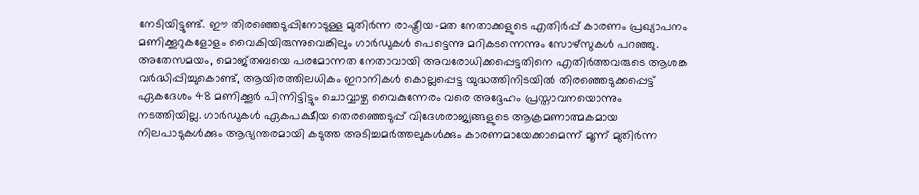നേടിയിട്ടുണ്ട്. ഈ തിരഞ്ഞെടുപ്പിനോടുള്ള മുതിര്‍ന്ന രാഷ്ട്രീയ-മത നേതാക്കളുടെ എതിര്‍പ്പ് കാരണം പ്രഖ്യാപനം മണിക്കൂറുകളോളം വൈകിയിരുന്നുവെങ്കിലും ഗാര്‍ഡുകള്‍ പെട്ടെന്നു മറികടന്നെന്നും സോഴ്‌സുകള്‍ പറഞ്ഞു. അതേസമയം, മൊജ്തബയെ പരമോന്നത നേതാവായി അവരോധിക്കപ്പെട്ടതിനെ എതിര്‍ത്തവരുടെ ആശങ്ക വര്‍ദ്ധിപ്പിച്ചുകൊണ്ട്, ആയിരത്തിലധികം ഇറാനികള്‍ കൊല്ലപ്പെട്ട യുദ്ധത്തിനിടയില്‍ തിരഞ്ഞെടുക്കപ്പെട്ട് ഏകദേശം 48 മണിക്കൂര്‍ പിന്നിട്ടിട്ടും ചൊവ്വാഴ്ച വൈകുന്നേരം വരെ അദ്ദേഹം പ്രസ്താവനയൊന്നും നടത്തിയില്ല. ഗാര്‍ഡുകള്‍ ഏകപക്ഷീയ തെരഞ്ഞെടുപ്പ് വിദേശരാജ്യങ്ങളുടെ ആക്രമണാത്മകമായ നിലപാടുകള്‍ക്കും ആഭ്യന്തരമായി കടുത്ത അടിച്ചമര്‍ത്തലുകള്‍ക്കും കാരണമായേക്കാമെന്ന് മൂന്ന് മുതിര്‍ന്ന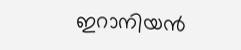ഇറാനിയന്‍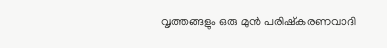വൃത്തങ്ങളും ഒരു മുന്‍ പരിഷ്‌കരണവാദി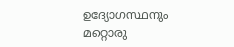ഉദ്യോഗസ്ഥനും മറ്റൊരു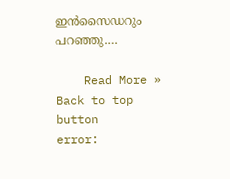ഇന്‍സൈഡറും പറഞ്ഞു.…

    Read More »
Back to top button
error: